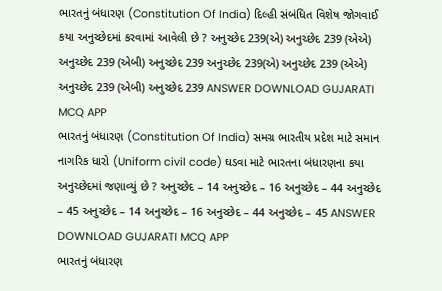ભારતનું બંધારણ (Constitution Of India) દિલ્હી સંબંધિત વિશેષ જોગવાઈ કયા અનુચ્છેદમાં કરવામાં આવેલી છે ? અનુચ્છેદ 239(એ) અનુચ્છેદ 239 (એએ) અનુચ્છેદ 239 (એબી) અનુચ્છેદ 239 અનુચ્છેદ 239(એ) અનુચ્છેદ 239 (એએ) અનુચ્છેદ 239 (એબી) અનુચ્છેદ 239 ANSWER DOWNLOAD GUJARATI MCQ APP
ભારતનું બંધારણ (Constitution Of India) સમગ્ર ભારતીય પ્રદેશ માટે સમાન નાગરિક ધારો (Uniform civil code) ઘડવા માટે ભારતના બંધારણના કયા અનુચ્છેદમાં જણાવ્યું છે ? અનુચ્છેદ – 14 અનુચ્છેદ – 16 અનુચ્છેદ – 44 અનુચ્છેદ – 45 અનુચ્છેદ – 14 અનુચ્છેદ – 16 અનુચ્છેદ – 44 અનુચ્છેદ – 45 ANSWER DOWNLOAD GUJARATI MCQ APP
ભારતનું બંધારણ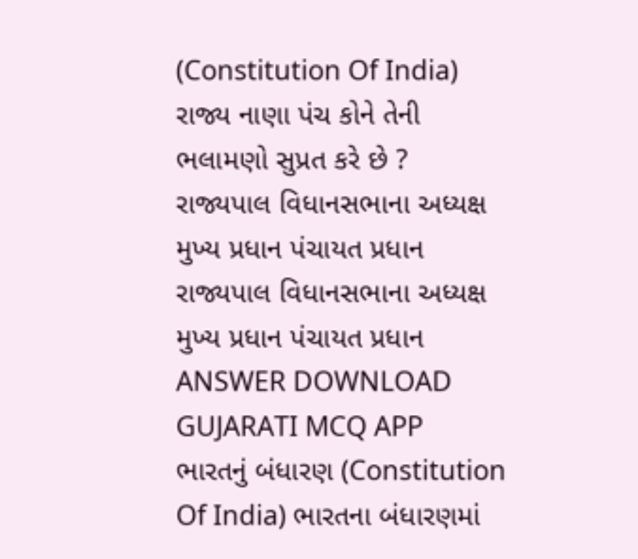(Constitution Of India) રાજ્ય નાણા પંચ કોને તેની ભલામણો સુપ્રત કરે છે ? રાજ્યપાલ વિધાનસભાના અધ્યક્ષ મુખ્ય પ્રધાન પંચાયત પ્રધાન રાજ્યપાલ વિધાનસભાના અધ્યક્ષ મુખ્ય પ્રધાન પંચાયત પ્રધાન ANSWER DOWNLOAD GUJARATI MCQ APP
ભારતનું બંધારણ (Constitution Of India) ભારતના બંધારણમાં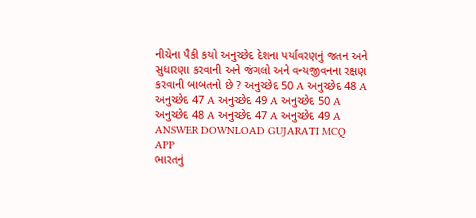નીચેના પૈકી કયો અનુચ્છેદ દેશના પર્યાવરણનું જતન અને સુધારણા કરવાની અને જંગલો અને વન્યજીવનના રક્ષણ કરવાની બાબતનો છે ? અનુચ્છેદ 50 A અનુચ્છેદ 48 A અનુચ્છેદ 47 A અનુચ્છેદ 49 A અનુચ્છેદ 50 A અનુચ્છેદ 48 A અનુચ્છેદ 47 A અનુચ્છેદ 49 A ANSWER DOWNLOAD GUJARATI MCQ APP
ભારતનું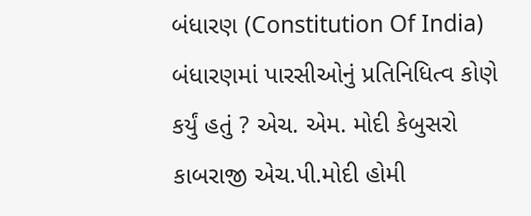બંધારણ (Constitution Of India) બંધારણમાં પારસીઓનું પ્રતિનિધિત્વ કોણે કર્યું હતું ? એચ. એમ. મોદી કેબુસરો કાબરાજી એચ.પી.મોદી હોમી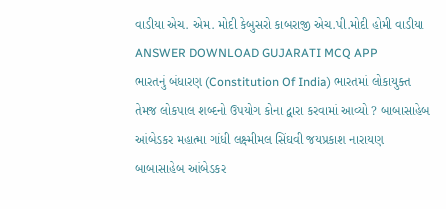વાડીયા એચ. એમ. મોદી કેબુસરો કાબરાજી એચ.પી.મોદી હોમી વાડીયા ANSWER DOWNLOAD GUJARATI MCQ APP
ભારતનું બંધારણ (Constitution Of India) ભારતમાં લોકાયુક્ત તેમજ લોકપાલ શબ્દનો ઉપયોગ કોના દ્વારા કરવામાં આવ્યો ? બાબાસાહેબ આંબેડકર મહાત્મા ગાંધી લક્ષ્મીમલ સિંઘવી જયપ્રકાશ નારાયણ બાબાસાહેબ આંબેડકર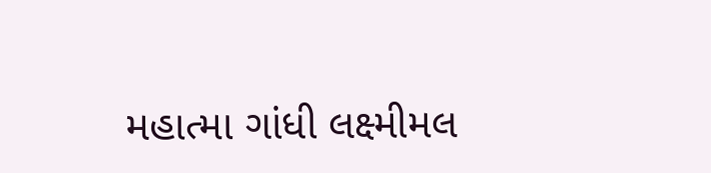મહાત્મા ગાંધી લક્ષ્મીમલ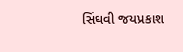સિંઘવી જયપ્રકાશ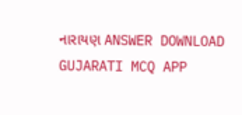નારાયણ ANSWER DOWNLOAD GUJARATI MCQ APP